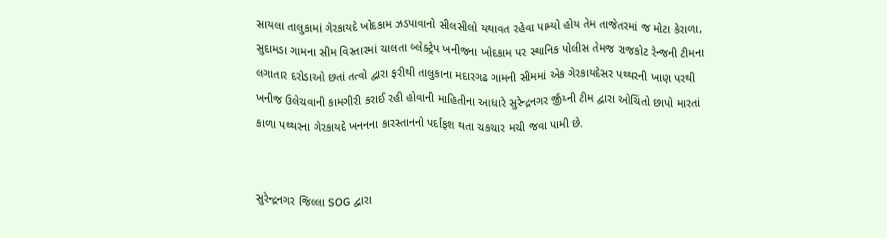સાયલા તાલુકામાં ગેરકાયદે ખોદકામ ઝડપાવાનો સીલસીલો યથાવત રહેવા પામ્યો હોય તેમ તાજેતરમાં જ મોટા કેરાળા, સુદામડા ગામના સીમ વિસ્તારમાં ચાલતા બ્લેક્ટ્રેપ ખનીજના ખોદકામ પર સ્થાનિક પોલીસ તેમજ રાજકોટ રેન્જની ટીમના લગાતાર દરોડાઓ છતાં તત્વો દ્વારા ફરીથી તાલુકાના મદારગઢ ગામની સીમમાં એક ગેરકાયદેસર પથ્થરની ખાણ પરથી ખનીજ ઉલેચવાની કામગીરી કરાઈ રહી હોવાની માહિતીના આધારે સુરેન્દ્રનગર ર્જીંય્ની ટીમ દ્વારા ઓચિંતો છાપો મારતાં કાળા પથ્થરના ગેરકાયદે ખનનના કારસ્તાનનો પર્દાફશ થતા ચકચાર મચી જવા પામી છે.


સુરેન્દ્રનગર જિલ્લા SOG દ્વારા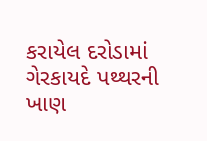કરાયેલ દરોડામાં ગેરકાયદે પથ્થરની ખાણ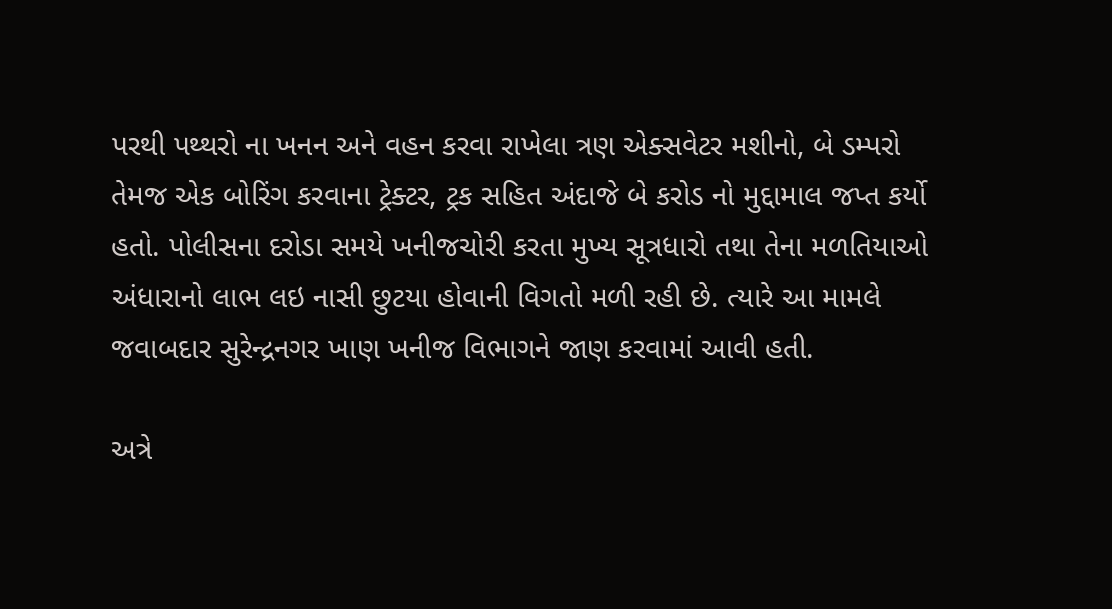પરથી પથ્થરો ના ખનન અને વહન કરવા રાખેલા ત્રણ એક્સવેટર મશીનો, બે ડમ્પરો તેમજ એક બોરિંગ કરવાના ટ્રેક્ટર, ટ્રક સહિત અંદાજે બે કરોડ નો મુદ્દામાલ જપ્ત કર્યો હતો. પોલીસના દરોડા સમયે ખનીજચોરી કરતા મુખ્ય સૂત્રધારો તથા તેના મળતિયાઓ અંધારાનો લાભ લઇ નાસી છુટયા હોવાની વિગતો મળી રહી છે. ત્યારે આ મામલે જવાબદાર સુરેન્દ્રનગર ખાણ ખનીજ વિભાગને જાણ કરવામાં આવી હતી.

અત્રે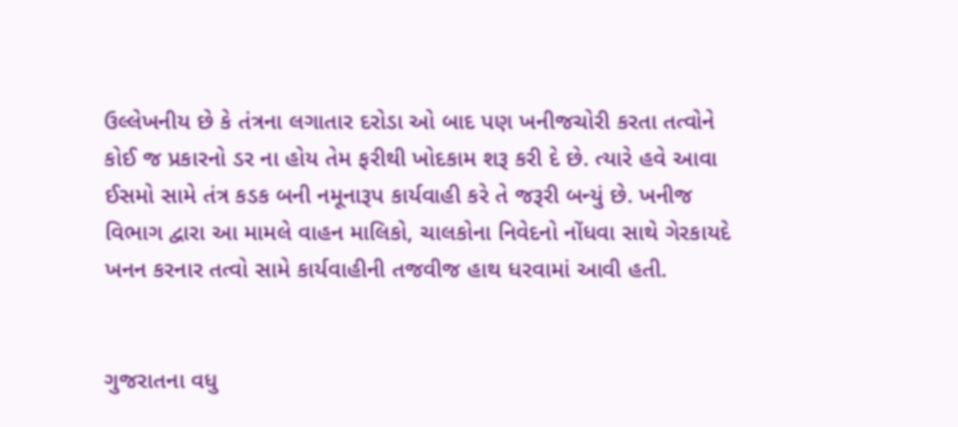ઉલ્લેખનીય છે કે તંત્રના લગાતાર દરોડા ઓ બાદ પણ ખનીજચોરી કરતા તત્વોને કોઈ જ પ્રકારનો ડર ના હોય તેમ ફરીથી ખોદકામ શરૂ કરી દે છે. ત્યારે હવે આવા ઈસમો સામે તંત્ર કડક બની નમૂનારૂપ કાર્યવાહી કરે તે જરૂરી બન્યું છે. ખનીજ વિભાગ દ્વારા આ મામલે વાહન માલિકો, ચાલકોના નિવેદનો નોંધવા સાથે ગેરકાયદે ખનન કરનાર તત્વો સામે કાર્યવાહીની તજવીજ હાથ ધરવામાં આવી હતી.


ગુજરાતના વધુ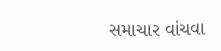સમાચાર વાંચવા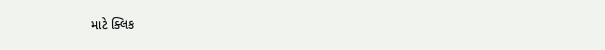માટે ક્લિક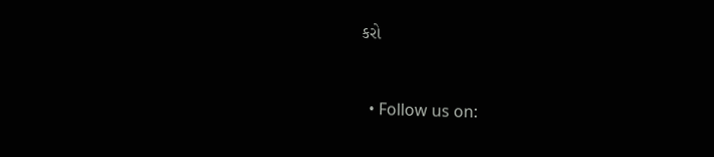કરો


  • Follow us on: